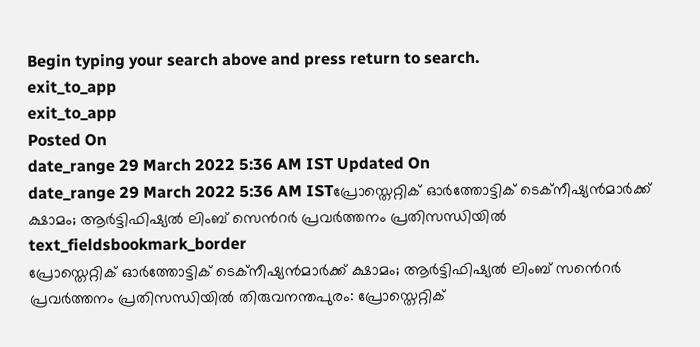Begin typing your search above and press return to search.
exit_to_app
exit_to_app
Posted On
date_range 29 March 2022 5:36 AM IST Updated On
date_range 29 March 2022 5:36 AM ISTപ്രോസ്തെറ്റിക് ഓർത്തോട്ടിക് ടെക്നീഷ്യൻമാർക്ക് ക്ഷാമം; ആർട്ടിഫിഷ്യൽ ലിംബ് സെൻറർ പ്രവർത്തനം പ്രതിസന്ധിയിൽ
text_fieldsbookmark_border
പ്രോസ്തെറ്റിക് ഓർത്തോട്ടിക് ടെക്നീഷ്യൻമാർക്ക് ക്ഷാമം; ആർട്ടിഫിഷ്യൽ ലിംബ് സൻെറർ പ്രവർത്തനം പ്രതിസന്ധിയിൽ തിരുവനന്തപുരം: പ്രോസ്തെറ്റിക്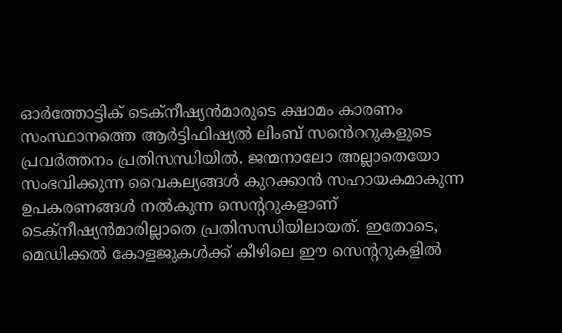ഓർത്തോട്ടിക് ടെക്നീഷ്യൻമാരുടെ ക്ഷാമം കാരണം സംസ്ഥാനത്തെ ആർട്ടിഫിഷ്യൽ ലിംബ് സൻെററുകളുടെ പ്രവർത്തനം പ്രതിസന്ധിയിൽ. ജന്മനാലോ അല്ലാതെയോ സംഭവിക്കുന്ന വൈകല്യങ്ങൾ കുറക്കാൻ സഹായകമാകുന്ന ഉപകരണങ്ങൾ നൽകുന്ന സെന്ററുകളാണ് ടെക്നീഷ്യൻമാരില്ലാതെ പ്രതിസന്ധിയിലായത്. ഇതോടെ, മെഡിക്കൽ കോളജുകൾക്ക് കീഴിലെ ഈ സെന്ററുകളിൽ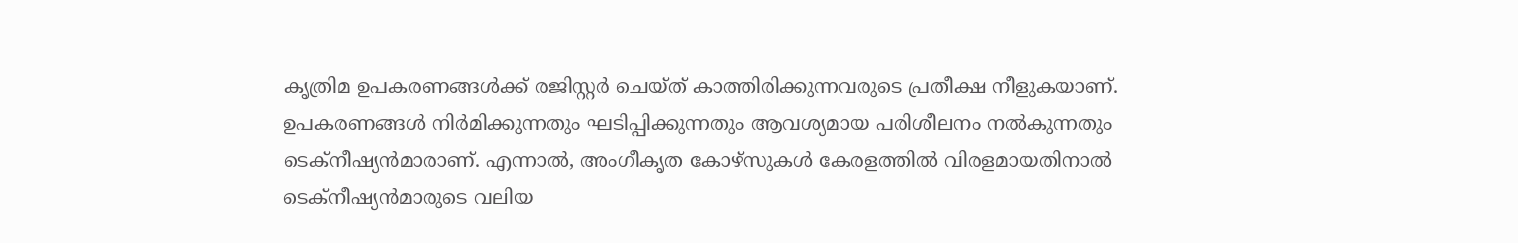കൃത്രിമ ഉപകരണങ്ങൾക്ക് രജിസ്റ്റർ ചെയ്ത് കാത്തിരിക്കുന്നവരുടെ പ്രതീക്ഷ നീളുകയാണ്. ഉപകരണങ്ങൾ നിർമിക്കുന്നതും ഘടിപ്പിക്കുന്നതും ആവശ്യമായ പരിശീലനം നൽകുന്നതും ടെക്നീഷ്യൻമാരാണ്. എന്നാൽ, അംഗീകൃത കോഴ്സുകൾ കേരളത്തിൽ വിരളമായതിനാൽ ടെക്നീഷ്യൻമാരുടെ വലിയ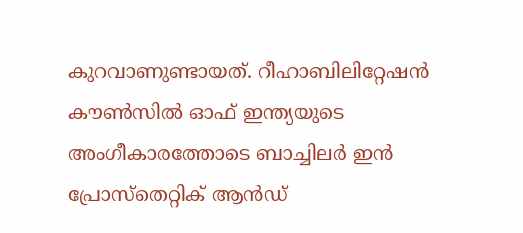കുറവാണുണ്ടായത്. റീഹാബിലിറ്റേഷൻ കൗൺസിൽ ഓഫ് ഇന്ത്യയുടെ അംഗീകാരത്തോടെ ബാച്ചിലർ ഇൻ പ്രോസ്തെറ്റിക് ആൻഡ്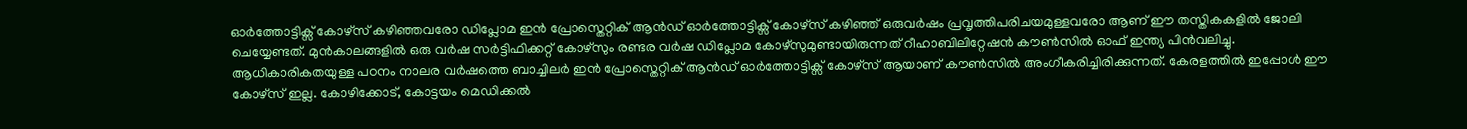ഓർത്തോട്ടിക്സ് കോഴ്സ് കഴിഞ്ഞവരോ ഡിപ്ലോമ ഇൻ പ്രോസ്തെറ്റിക് ആൻഡ് ഓർത്തോട്ടിക്സ് കോഴ്സ് കഴിഞ്ഞ് ഒരുവർഷം പ്രവൃത്തിപരിചയമുള്ളവരോ ആണ് ഈ തസ്തികകളിൽ ജോലി ചെയ്യേണ്ടത്. മുൻകാലങ്ങളിൽ ഒരു വർഷ സർട്ടിഫിക്കറ്റ് കോഴ്സും രണ്ടര വർഷ ഡിപ്ലോമ കോഴ്സുമുണ്ടായിരുന്നത് റീഹാബിലിറ്റേഷൻ കൗൺസിൽ ഓഫ് ഇന്ത്യ പിൻവലിച്ചു. ആധികാരികതയുള്ള പഠനം നാലര വർഷത്തെ ബാച്ചിലർ ഇൻ പ്രോസ്തെറ്റിക് ആൻഡ് ഓർത്തോട്ടിക്സ് കോഴ്സ് ആയാണ് കൗൺസിൽ അംഗീകരിച്ചിരിക്കുന്നത്. കേരളത്തിൽ ഇപ്പോൾ ഈ കോഴ്സ് ഇല്ല. കോഴിക്കോട്, കോട്ടയം മെഡിക്കൽ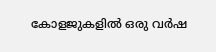കോളജുകളിൽ ഒരു വർഷ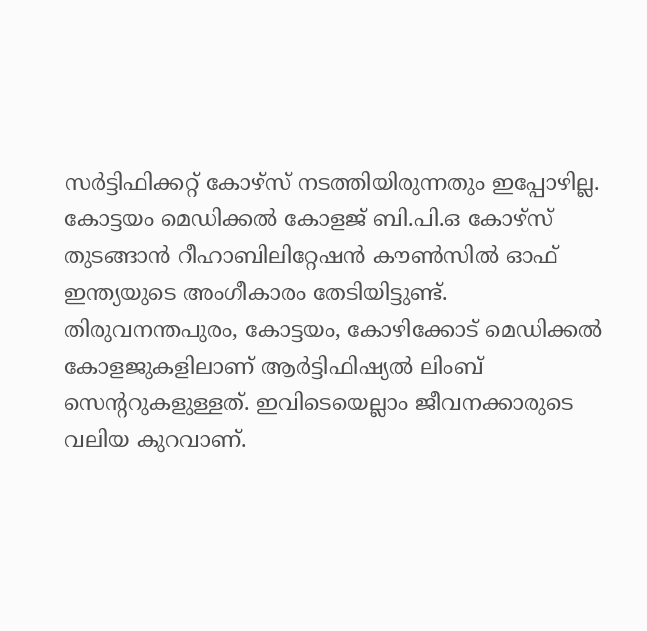സർട്ടിഫിക്കറ്റ് കോഴ്സ് നടത്തിയിരുന്നതും ഇപ്പോഴില്ല. കോട്ടയം മെഡിക്കൽ കോളജ് ബി.പി.ഒ കോഴ്സ് തുടങ്ങാൻ റീഹാബിലിറ്റേഷൻ കൗൺസിൽ ഓഫ് ഇന്ത്യയുടെ അംഗീകാരം തേടിയിട്ടുണ്ട്. തിരുവനന്തപുരം, കോട്ടയം, കോഴിക്കോട് മെഡിക്കൽ കോളജുകളിലാണ് ആർട്ടിഫിഷ്യൽ ലിംബ് സെന്ററുകളുള്ളത്. ഇവിടെയെല്ലാം ജീവനക്കാരുടെ വലിയ കുറവാണ്.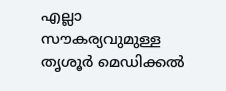എല്ലാ സൗകര്യവുമുള്ള തൃശൂർ മെഡിക്കൽ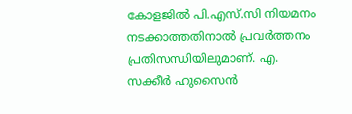കോളജിൽ പി.എസ്.സി നിയമനം നടക്കാത്തതിനാൽ പ്രവർത്തനം പ്രതിസന്ധിയിലുമാണ്. എ. സക്കീർ ഹുസൈൻ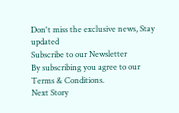Don't miss the exclusive news, Stay updated
Subscribe to our Newsletter
By subscribing you agree to our Terms & Conditions.
Next Story